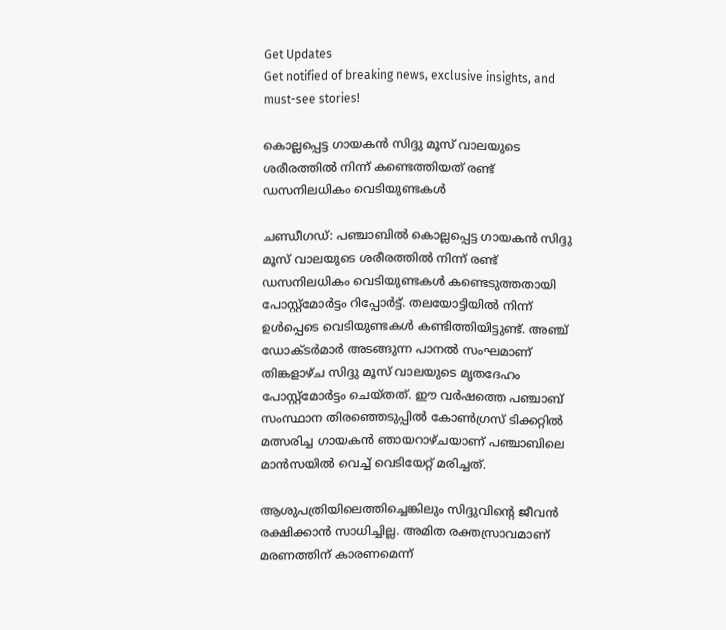Get Updates
Get notified of breaking news, exclusive insights, and must-see stories!

കൊല്ലപ്പെട്ട ഗായകൻ സിദ്ദു മൂസ് വാലയുടെ ശരീരത്തിൽ നിന്ന് കണ്ടെത്തിയത് രണ്ട് ഡസനിലധികം വെടിയുണ്ടകൾ

ചണ്ഡീഗഡ്: പഞ്ചാബിൽ കൊല്ലപ്പെട്ട ഗായകൻ സിദ്ദു മൂസ് വാലയുടെ ശരീരത്തിൽ നിന്ന് രണ്ട് ഡസനിലധികം വെടിയുണ്ടകൾ കണ്ടെടുത്തതായി പോസ്റ്റ്മോർട്ടം റിപ്പോർട്ട്. തലയോട്ടിയിൽ നിന്ന് ഉൾപ്പെടെ വെടിയുണ്ടകൾ കണ്ടിത്തിയിട്ടുണ്ട്. അഞ്ച് ഡോക്ടർമാർ അടങ്ങുന്ന പാനൽ സംഘമാണ് തിങ്കളാഴ്ച സിദ്ദു മൂസ് വാലയുടെ മൃതദേഹം പോസ്റ്റ്മോർട്ടം ചെയ്തത്. ഈ വർഷത്തെ പഞ്ചാബ് സംസ്ഥാന തിരഞ്ഞെടുപ്പിൽ കോൺഗ്രസ് ടിക്കറ്റിൽ മത്സരിച്ച ഗായകൻ ഞായറാഴ്ചയാണ് പഞ്ചാബിലെ മാൻസയിൽ വെച്ച് വെടിയേറ്റ് മരിച്ചത്.

ആശുപത്രിയിലെത്തിച്ചെങ്കിലും സിദ്ദുവിന്റെ ജീവൻ രക്ഷിക്കാൻ സാധിച്ചില്ല. അമിത രക്തസ്രാവമാണ് മരണത്തിന് കാരണമെന്ന്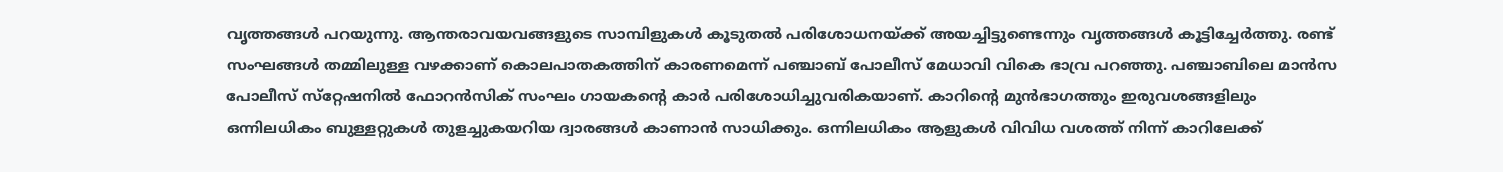വൃത്തങ്ങൾ പറയുന്നു. ആന്തരാവയവങ്ങളുടെ സാമ്പിളുകൾ കൂടുതൽ പരിശോധനയ്ക്ക് അയച്ചിട്ടുണ്ടെന്നും വൃത്തങ്ങൾ കൂട്ടിച്ചേർത്തു. രണ്ട് സംഘങ്ങൾ തമ്മിലുള്ള വഴക്കാണ് കൊലപാതകത്തിന് കാരണമെന്ന് പഞ്ചാബ് പോലീസ് മേധാവി വികെ ഭാവ്ര പറഞ്ഞു. പഞ്ചാബിലെ മാൻസ പോലീസ് സ്‌റ്റേഷനിൽ ഫോറൻസിക് സംഘം ഗായകന്റെ കാർ പരിശോധിച്ചുവരികയാണ്. കാറിന്റെ മുൻഭാഗത്തും ഇരുവശങ്ങളിലും ഒന്നിലധികം ബുള്ളറ്റുകൾ തുളച്ചുകയറിയ ദ്വാരങ്ങൾ കാണാൻ സാധിക്കും. ഒന്നിലധികം ആളുകൾ വിവിധ വശത്ത് നിന്ന് കാറിലേക്ക്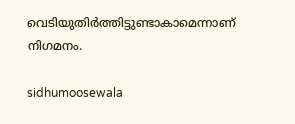വെടിയുതിർത്തിട്ടുണ്ടാകാമെന്നാണ് നിഗമനം.

sidhumoosewala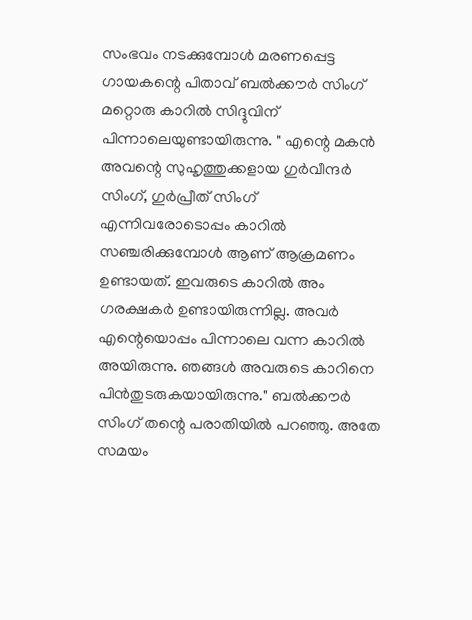സംഭവം നടക്കുമ്പോൾ മരണപ്പെട്ട ഗായകന്റെ പിതാവ് ബൽക്കൗർ സിംഗ് മറ്റൊരു കാറിൽ സിദ്ദുവിന് പിന്നാലെയുണ്ടായിരുന്നു. " എന്റെ മകൻ അവന്റെ സുഹൃത്തുക്കളായ ഗുർവീന്ദർ സിംഗ്, ഗുർപ്രീത് സിംഗ് എന്നിവരോടൊപ്പം കാറിൽ സഞ്ചരിക്കുമ്പോൾ ആണ് ആക്രമണം ഉണ്ടായത്. ഇവരുടെ കാറിൽ അം ഗരക്ഷകർ ഉണ്ടായിരുന്നില്ല. അവർ എന്റെയൊപ്പം പിന്നാലെ വന്ന കാറിൽ അയിരുന്നു. ഞങ്ങൾ അവരുടെ കാറിനെ പിൻതുടരുകയായിരുന്നു." ബൽക്കൗർ സിംഗ് തന്റെ പരാതിയിൽ പറഞ്ഞു. അതേ സമയം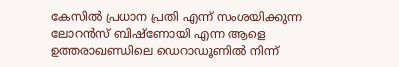കേസിൽ പ്രധാന പ്രതി എന്ന് സംശയിക്കുന്ന ലോറൻസ് ബിഷ്‌ണോയി എന്ന ആളെ ഉത്തരാഖണ്ഡിലെ ഡെറാഡൂണിൽ നിന്ന്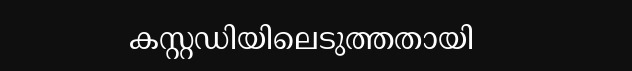കസ്റ്റഡിയിലെടുത്തതായി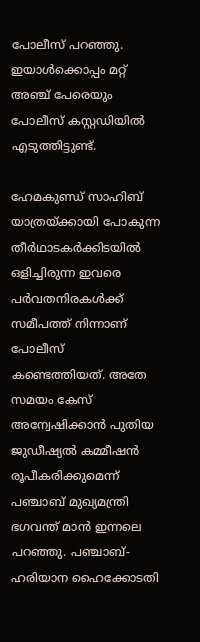പോലീസ് പറഞ്ഞു. ഇയാൾക്കൊപ്പം മറ്റ് അഞ്ച് പേരെയും പോലീസ് കസ്റ്റഡിയിൽ എടുത്തിട്ടുണ്ട്.

ഹേമകുണ്ഡ് സാഹിബ് യാത്രയ്ക്കായി പോകുന്ന തീർഥാടകർക്കിടയിൽ ഒളിച്ചിരുന്ന ഇവരെ പർവതനിരകൾക്ക് സമീപത്ത് നിന്നാണ് പോലീസ് കണ്ടെത്തിയത്. അതേ സമയം കേസ് അന്വേഷിക്കാൻ പുതിയ ജുഡീഷ്യൽ കമ്മീഷൻ രൂപീകരിക്കുമെന്ന് പഞ്ചാബ് മുഖ്യമന്ത്രി ഭഗവന്ത് മാൻ ഇന്നലെ പറഞ്ഞു. പഞ്ചാബ്- ഹരിയാന ഹൈക്കോടതി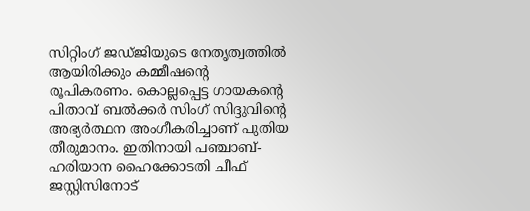സിറ്റിംഗ് ജഡ്ജിയുടെ നേതൃത്വത്തിൽ ആയിരിക്കും കമ്മീഷന്റെ രൂപികരണം. കൊല്ലപ്പെട്ട ഗായകന്റെ പിതാവ് ബൽക്കർ സിംഗ് സിദ്ദുവിന്റെ അഭ്യർത്ഥന അംഗീകരിച്ചാണ് പുതിയ തീരുമാനം. ഇതിനായി പഞ്ചാബ്- ഹരിയാന ഹൈക്കോടതി ചീഫ് ജസ്റ്റിസിനോട്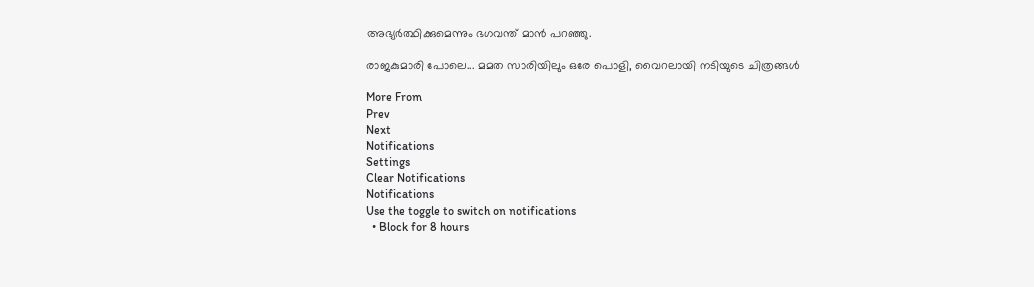അഭ്യർത്ഥിക്കുമെന്നും ഭഗവന്ത് മാൻ പറഞ്ഞു.

രാജകുമാരി പോലെ... മമത സാരിയിലും ഒരേ പൊളി, വൈറലായി നടിയുടെ ചിത്രങ്ങൾ

More From
Prev
Next
Notifications
Settings
Clear Notifications
Notifications
Use the toggle to switch on notifications
  • Block for 8 hours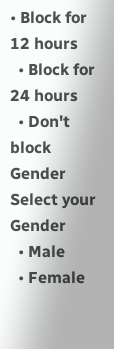• Block for 12 hours
  • Block for 24 hours
  • Don't block
Gender
Select your Gender
  • Male
  • Female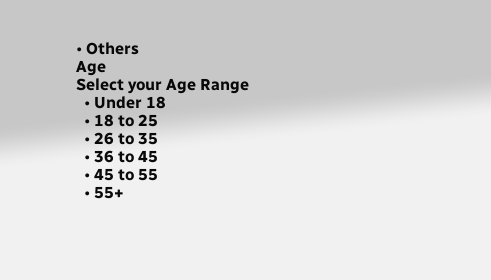• Others
Age
Select your Age Range
  • Under 18
  • 18 to 25
  • 26 to 35
  • 36 to 45
  • 45 to 55
  • 55+